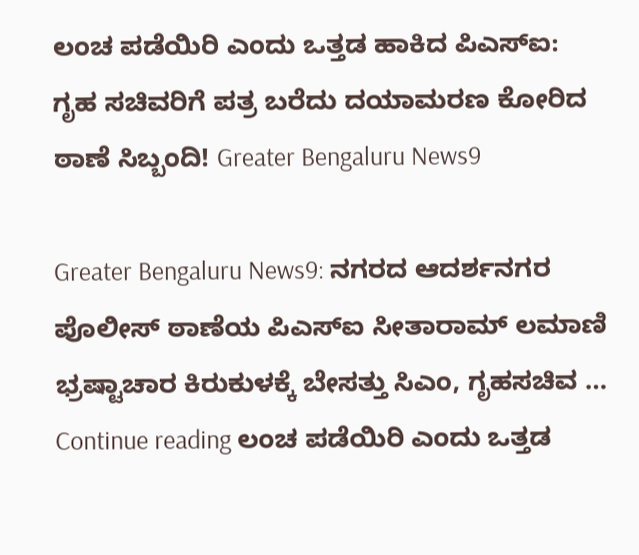ಲಂಚ ಪಡೆಯಿರಿ ಎಂದು ಒತ್ತಡ ಹಾಕಿದ ಪಿಎಸ್‌ಐ: ಗೃಹ ಸಚಿವರಿಗೆ ಪತ್ರ ಬರೆದು ದಯಾಮರಣ ಕೋರಿದ ಠಾಣೆ ಸಿಬ್ಬಂದಿ! Greater Bengaluru News9

Greater Bengaluru News9: ನಗರದ ಆದರ್ಶನಗರ ಪೊಲೀಸ್ ಠಾಣೆಯ ಪಿಎಸ್‌ಐ ಸೀತಾರಾಮ್ ಲಮಾಣಿ ಭ್ರಷ್ಟಾಚಾರ ಕಿರುಕುಳಕ್ಕೆ ಬೇಸತ್ತು ಸಿಎಂ, ಗೃಹಸಚಿವ … Continue reading ಲಂಚ ಪಡೆಯಿರಿ ಎಂದು ಒತ್ತಡ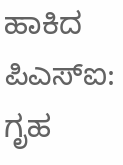ಹಾಕಿದ ಪಿಎಸ್‌ಐ: ಗೃಹ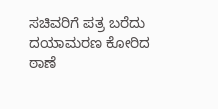ಸಚಿವರಿಗೆ ಪತ್ರ ಬರೆದು ದಯಾಮರಣ ಕೋರಿದ ಠಾಣೆ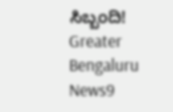ಸಿಬ್ಬಂದಿ! Greater Bengaluru News9